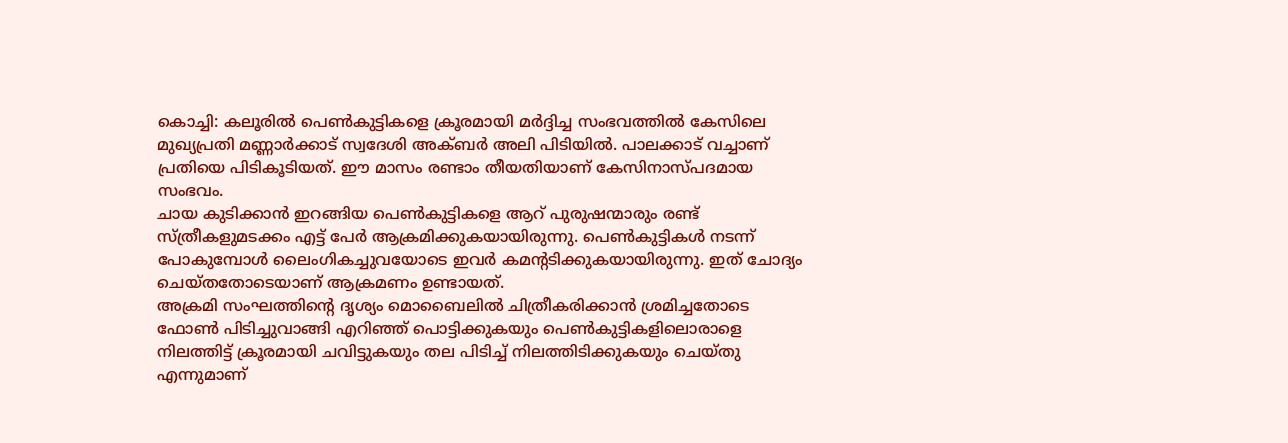കൊച്ചി: കലൂരിൽ പെൺകുട്ടികളെ ക്രൂരമായി മർദ്ദിച്ച സംഭവത്തിൽ കേസിലെ മുഖ്യപ്രതി മണ്ണാർക്കാട് സ്വദേശി അക്ബർ അലി പിടിയിൽ. പാലക്കാട് വച്ചാണ് പ്രതിയെ പിടികൂടിയത്. ഈ മാസം രണ്ടാം തീയതിയാണ് കേസിനാസ്പദമായ സംഭവം.
ചായ കുടിക്കാൻ ഇറങ്ങിയ പെൺകുട്ടികളെ ആറ് പുരുഷന്മാരും രണ്ട് സ്ത്രീകളുമടക്കം എട്ട് പേർ ആക്രമിക്കുകയായിരുന്നു. പെൺകുട്ടികൾ നടന്ന് പോകുമ്പോൾ ലൈംഗികച്ചുവയോടെ ഇവർ കമൻ്റടിക്കുകയായിരുന്നു. ഇത് ചോദ്യം ചെയ്തതോടെയാണ് ആക്രമണം ഉണ്ടായത്.
അക്രമി സംഘത്തിൻ്റെ ദൃശ്യം മൊബൈലിൽ ചിത്രീകരിക്കാൻ ശ്രമിച്ചതോടെ ഫോൺ പിടിച്ചുവാങ്ങി എറിഞ്ഞ് പൊട്ടിക്കുകയും പെൺകുട്ടികളിലൊരാളെ നിലത്തിട്ട് ക്രൂരമായി ചവിട്ടുകയും തല പിടിച്ച് നിലത്തിടിക്കുകയും ചെയ്തു എന്നുമാണ്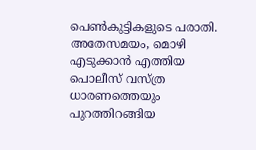പെൺകുട്ടികളുടെ പരാതി. അതേസമയം, മൊഴി എടുക്കാൻ എത്തിയ പൊലീസ് വസ്ത്ര ധാരണത്തെയും പുറത്തിറങ്ങിയ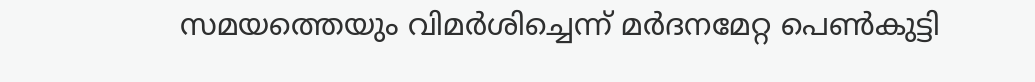സമയത്തെയും വിമർശിച്ചെന്ന് മർദനമേറ്റ പെൺകുട്ടി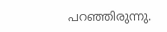പറഞ്ഞിരുന്നു.